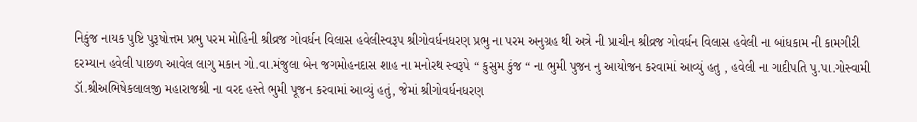નિકુંજ નાયક પુષ્ટિ પુરૂષોત્તમ પ્રભુ પરમ મોહિની શ્રીવ્રજ ગોવર્ધન વિલાસ હવેલીસ્વરૂપ શ્રીગોવર્ધનધરણ પ્રભુ ના પરમ અનુગ્રહ થી અત્રે ની પ્રાચીન શ્રીવ્રજ ગોવર્ધન વિલાસ હવેલી ના બાંધકામ ની કામગીરી દરમ્યાન હવેલી પાછળ આવેલ લાગુ મકાન ગો.વા.મંજુલા બેન જગમોહનદાસ શાહ ના મનોરથ સ્વરૂપે “ કુસુમ કુંજ “ ના ભુમી પુજન નુ આયોજન કરવામાં આવ્યું હતુ , હવેલી ના ગાદીપતિ પુ.પા.ગોસ્વામી ડૉ.શ્રીઅભિષેકલાલજી મહારાજશ્રી ના વરદ હસ્તે ભુમી પૂજન કરવામાં આવ્યું હતું, જેમાં શ્રીગોવર્ધનધરણ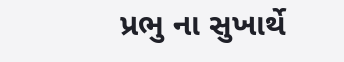પ્રભુ ના સુખાર્થે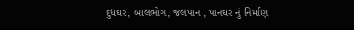દુધઘર, બાલભોગ, જલપાન , પાનઘર નું નિર્માણ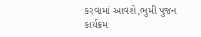કરવામાં આવશે,ભુમી પુજન કાર્યક્રમ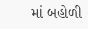માં બહોળી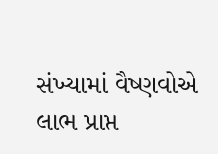સંખ્યામાં વૈષ્ણવોએ લાભ પ્રાપ્ત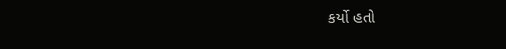કર્યો હતો